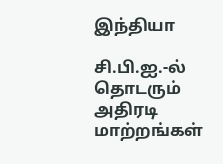இந்தியா

சி.பி.ஐ.-ல் தொடரும் அதிரடி மாற்றங்கள்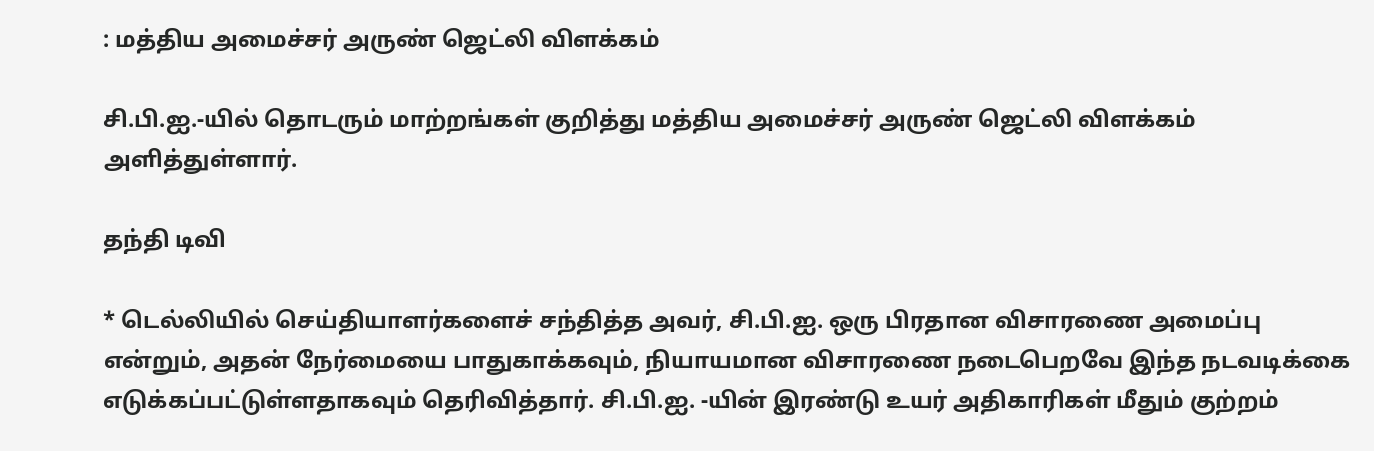: மத்திய அமைச்சர் அருண் ஜெட்லி விளக்கம்

சி.பி.ஐ.-யில் தொடரும் மாற்றங்கள் குறித்து மத்திய அமைச்சர் அருண் ஜெட்லி விளக்கம் அளித்துள்ளார்.

தந்தி டிவி

* டெல்லியில் செய்தியாளர்களைச் சந்தித்த அவர், சி.பி.ஐ. ஒரு பிரதான விசாரணை அமைப்பு என்றும், அதன் நேர்மையை பாதுகாக்கவும், நியாயமான விசாரணை நடைபெறவே இந்த நடவடிக்கை எடுக்கப்பட்டுள்ளதாகவும் தெரிவித்தார். சி.பி.ஐ. -யின் இரண்டு உயர் அதிகாரிகள் மீதும் குற்றம்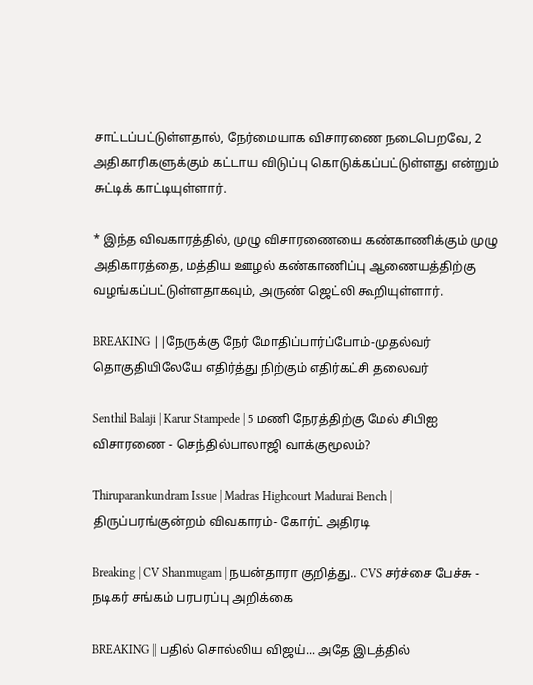சாட்டப்பட்டுள்ளதால், நேர்மையாக விசாரணை நடைபெறவே, 2 அதிகாரிகளுக்கும் கட்டாய விடுப்பு கொடுக்கப்பட்டுள்ளது என்றும் சுட்டிக் காட்டியுள்ளார்.

* இந்த விவகாரத்தில், முழு விசாரணையை கண்காணிக்கும் முழு அதிகாரத்தை, மத்திய ஊழல் கண்காணிப்பு ஆணையத்திற்கு வழங்கப்பட்டுள்ளதாகவும், அருண் ஜெட்லி கூறியுள்ளார்.

BREAKING ||நேருக்கு நேர் மோதிப்பார்ப்போம்-முதல்வர் தொகுதியிலேயே எதிர்த்து நிற்கும் எதிர்கட்சி தலைவர்

Senthil Balaji | Karur Stampede | 5 மணி நேரத்திற்கு மேல் சிபிஐ விசாரணை - செந்தில்பாலாஜி வாக்குமூலம்?

Thiruparankundram Issue | Madras Highcourt Madurai Bench | திருப்பரங்குன்றம் விவகாரம்- கோர்ட் அதிரடி

Breaking | CV Shanmugam | நயன்தாரா குறித்து.. CVS சர்ச்சை பேச்சு - நடிகர் சங்கம் பரபரப்பு அறிக்கை

BREAKING || பதில் சொல்லிய விஜய்... அதே இடத்தில்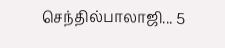செந்தில்பாலாஜி... 5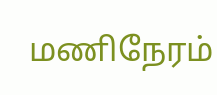மணிநேரம்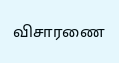விசாரணை